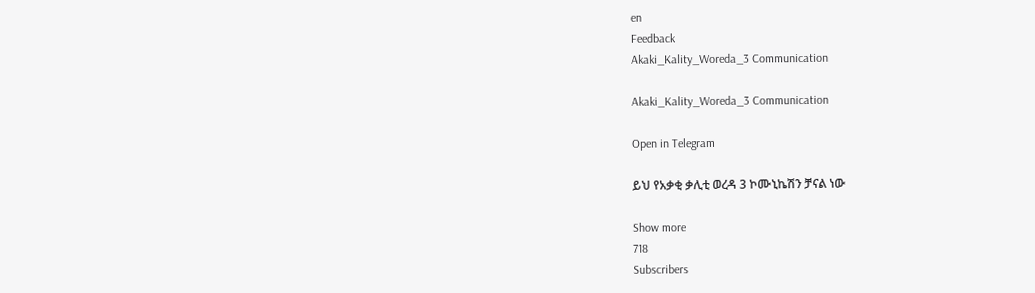en
Feedback
Akaki_Kality_Woreda_3 Communication

Akaki_Kality_Woreda_3 Communication

Open in Telegram

ይህ የአቃቂ ቃሊቲ ወረዳ 3 ኮሙኒኬሽን ቻናል ነው

Show more
718
Subscribers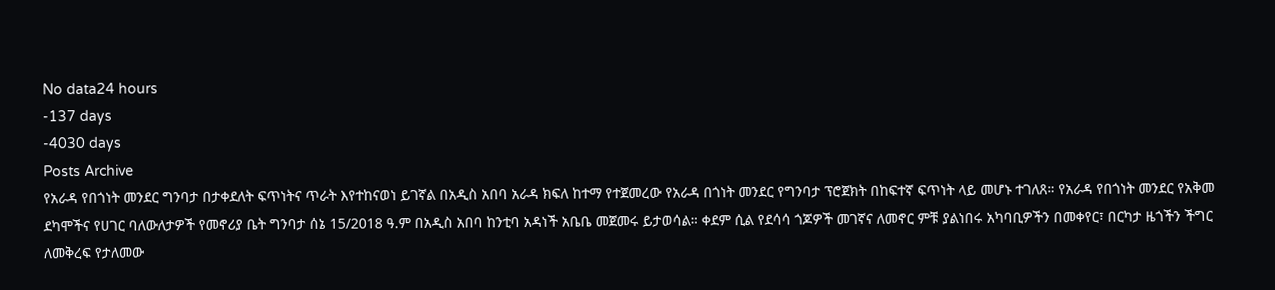No data24 hours
-137 days
-4030 days
Posts Archive
የአራዳ የበጎነት መንደር ግንባታ በታቀደለት ፍጥነትና ጥራት እየተከናወነ ይገኛል በአዲስ አበባ አራዳ ክፍለ ከተማ የተጀመረው የአራዳ በጎነት መንደር የግንባታ ፕሮጀክት በከፍተኛ ፍጥነት ላይ መሆኑ ተገለጸ። የአራዳ የበጎነት መንደር የአቅመ ደካሞችና የሀገር ባለውለታዎች የመኖሪያ ቤት ግንባታ ሰኔ 15/2018 ዓ.ም በአዲስ አበባ ከንቲባ አዳነች አቤቤ መጀመሩ ይታወሳል። ቀደም ሲል የደሳሳ ጎጆዎች መገኛና ለመኖር ምቹ ያልነበሩ አካባቢዎችን በመቀየር፣ በርካታ ዜጎችን ችግር ለመቅረፍ የታለመው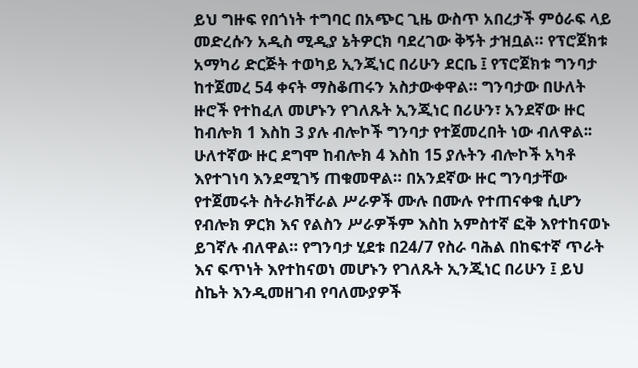ይህ ግዙፍ የበጎነት ተግባር በአጭር ጊዜ ውስጥ አበረታች ምዕራፍ ላይ መድረሱን አዲስ ሚዲያ ኔትዎርክ ባደረገው ቅኝት ታዝቧል። የፕሮጀክቱ አማካሪ ድርጅት ተወካይ ኢንጂነር በሪሁን ደርቤ ፤ የፕሮጀክቱ ግንባታ ከተጀመረ 54 ቀናት ማስቆጠሩን አስታውቀዋል። ግንባታው በሁለት ዙሮች የተከፈለ መሆኑን የገለጹት ኢንጂነር በሪሁን፣ አንደኛው ዙር ከብሎክ 1 እስከ 3 ያሉ ብሎኮች ግንባታ የተጀመረበት ነው ብለዋል፡፡ ሁለተኛው ዙር ደግሞ ከብሎክ 4 እስከ 15 ያሉትን ብሎኮች አካቶ እየተገነባ እንደሚገኝ ጠቁመዋል። በአንደኛው ዙር ግንባታቸው የተጀመሩት ስትራክቸራል ሥራዎች ሙሉ በሙሉ የተጠናቀቁ ሲሆን የብሎክ ዎርክ እና የልስን ሥራዎችም እስከ አምስተኛ ፎቅ እየተከናወኑ ይገኛሉ ብለዋል። የግንባታ ሂደቱ በ24/7 የስራ ባሕል በከፍተኛ ጥራት እና ፍጥነት እየተከናወነ መሆኑን የገለጹት ኢንጂነር በሪሁን ፤ ይህ ስኬት እንዲመዘገብ የባለሙያዎች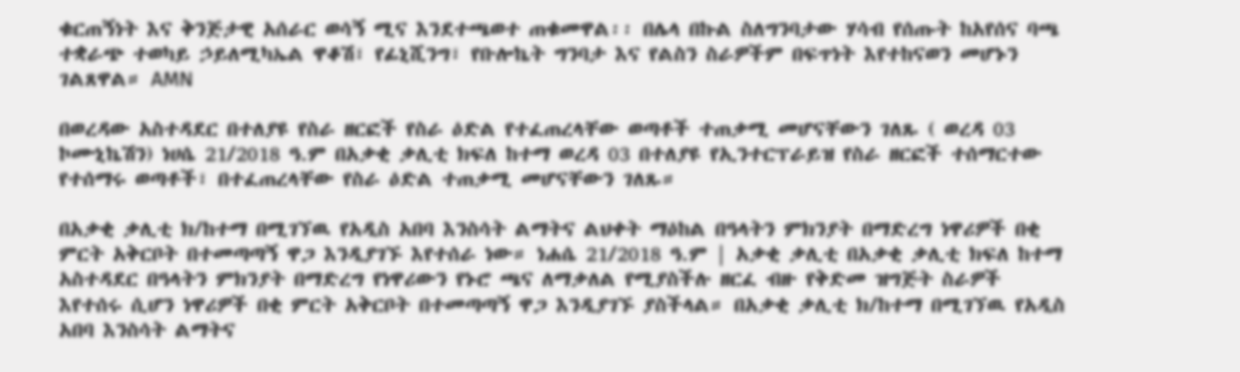ቁርጠኝነት እና ቅንጅታዊ አሰራር ወሳኝ ሚና እንደተጫወተ ጠቁመዋል፡፡ በሌላ በኩል ስለግንባታው ሃሳብ የሰጡት ከአየሰና ባጫ ተቋራጭ ተወካይ ኃይለሚካኤል ዋቆሽ፣ የፊኒሺንግ፣ የቡሎኬት ግንባታ እና የልስን ስራዎችም በፍጥነት እየተከናወን መሆኑን ገልጸዋል። AMN

በወረዳው አስተዳደር በተለያዩ የስራ ዘርፎች የስራ ዕድል የተፈጠረላቸው ወጣቶች ተጠቃሚ መሆናቸውን ገለጹ ( ወረዳ 03 ኮሙኒኬሽን) ነሀሴ 21/2018 ዓ.ም በአቃቂ ቃሊቲ ክፍለ ከተማ ወረዳ 03 በተለያዩ የኢንተርፕራይዝ የስራ ዘርፎች ተሰማርተው የተሰማሩ ወጣቶች፣ በተፈጠረላቸው የስራ ዕድል ተጠቃሚ መሆናቸውን ገለጹ።

በአቃቂ ቃሊቲ ክ/ከተማ በሚገኘዉ የአዲስ አበባ እንስሳት ልማትና ልህቀት ማዕከል በዓላትን ምክንያት በማድረግ ነዋሪዎች በቂ ምርት አቅርቦት በተመጣጣኝ ዋጋ እንዲያገኙ እየተሰራ ነው። ነሐሴ 21/2018 ዓ.ም | አቃቂ ቃሊቲ በአቃቂ ቃሊቲ ክፍለ ከተማ አስተዳደር በዓላትን ምክንያት በማድረግ የነዋሪውን የኑሮ ጫና ለማቃለል የሚያስችሉ ዘርፈ ብዙ የቅድመ ዝግጅት ስራዎች እየተሰሩ ሲሆን ነዋሪዎች በቂ ምርት አቅርቦት በተመጣጣኝ ዋጋ እንዲያገኙ ያስችላል። በአቃቂ ቃሊቲ ክ/ከተማ በሚገኘዉ የአዲስ አበባ እንስሳት ልማትና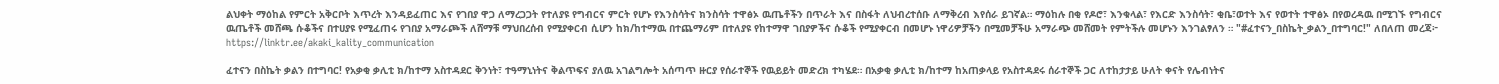ልህቀት ማዕከል የምርት አቅርቦት እጥረት እንዳይፈጠር እና የገበያ ዋጋ ለማረጋጋት የተለያዩ የግብርና ምርት የሆኑ የእንስሳትና ክንስሳት ተዋፅኦ ዉጤቶችን በጥራት እና በስፋት ለህብረተሰቡ ለማቅረብ እየሰራ ይገኛል። ማዕከሉ በቂ የዶሮ፣ እንቁላል፣ የእርድ እንስሳት፣ ቂቤ፣ወተት እና የወተት ተዋፅኦ በየወረዳዉ በሚገኙ የግብርና ዉጤቶች መሸጫ ሱቆችና በተሀያዩ የሚፈጠሩ የገበያ አማራጮች ለሸማቹ ማህበረሰብ የሚያቀርብ ሲሆን ከክ/ከተማዉ በተጨማሪም በተለያዩ የከተማዋ ገበያዎችና ሱቆች የሚያቀርብ በመሆኑ ነዋሪዎቻችን በሚመቻችሁ አማራጭ መሸመት የምትችሉ መሆኑን እንገልፃለን ። "#ፈተናን_በስኬት_ቃልን_በተግባር!" ለበለጠ መረጃ፦ https://linktr.ee/akaki_kality_communication

ፈተናን በስኬት ቃልን በተግባር! የአቃቂ ቃሊቲ ክ/ከተማ አስተዳደር ቅንነት፣ ተዓማኒነትና ቅልጥፍና ያለዉ አገልግሎት አሰጣጥ ዙርያ የሰራተኞች የዉይይት መድረክ ተካሄደ። በአቃቂ ቃሊቲ ክ/ከተማ ከአጠቃላይ የአስተዳደሩ ሰራተኞች ጋር ለተከታታይ ሁለት ቀናት የሌብነትና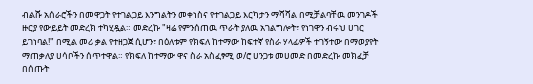ብልሹ አሰራሮችን በመዋጋት የተገልጋይ እንግልትን መቀነስና የተገልጋይ እርካታን ማሻሻል በሚቻልባቸዉ መንገዶች ዙርያ የውይይት መድረክ ተካሂዷል። መድረኩ "ዛሬ የምንሰጠዉ ጥራት ያለዉ አገልግሎት፣ የነገዋን ብሩህ ሀገር ይገነባል!" በሚል መሪ ቃል የተዘጋጀ ሲሆን፣ በዕለቱም የክፍለ ከተማው ከፍተኛ የስራ ሃላፊዎች ተገኝተው በማወያየት ማጠቃለያ ሀሳቦችን ሰጥተዋል። የክፍለ ከተማው ዋና ስራ አስፈፃሚ ወ/ሮ ሀንጋቱ መሀመድ በመድረኩ መክፈቻ በሰጡት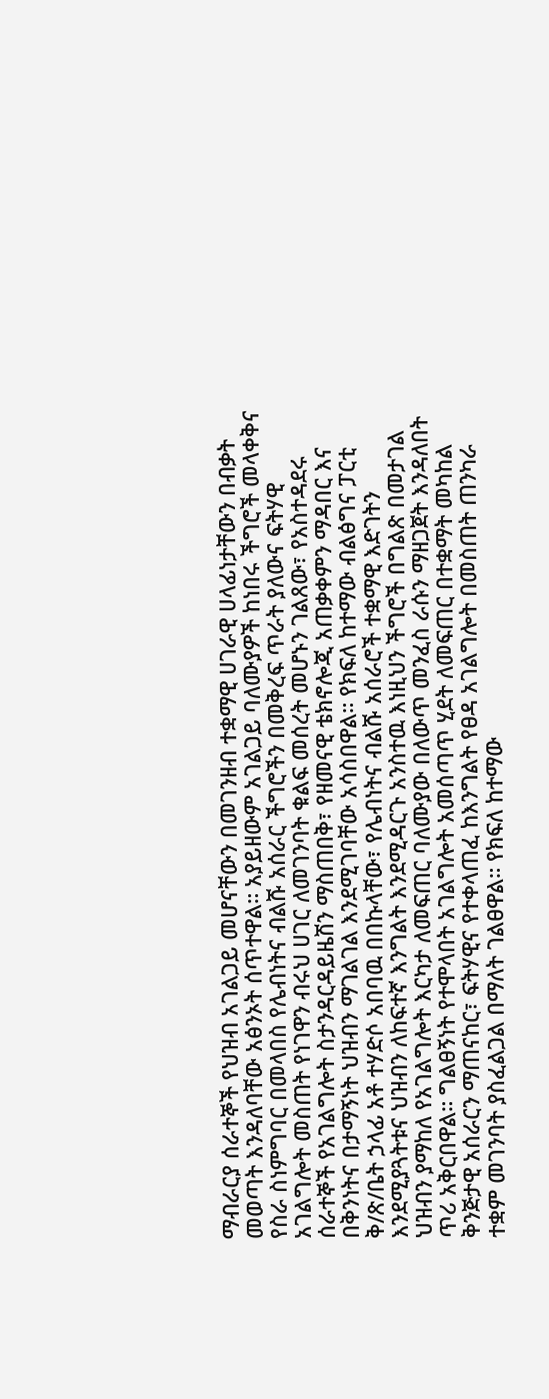ማብራርያ ሰራተኞች የህዝብ አገልጋይ መሆናቸውን በመገንዘብ ተቋማዊ ሀገራዊ ሀላፊነታቸውን በብቃት መወጣት እንዳለባቸው አፅንኦት ሰጥተዋል። አያይዘውም አገልጋይ ባለሙያዎች ከነበሩ ችግሮች መላቀቅና የስራ ስነምግባር በመላበስ የሌብነትና ብልሹ አሰራር ችግሮችን በመቅረፍ ጥራት ያለውና ፍትሃዊ አገልግሎት መስጠት የነገዋን ብሩህ ሀገር ለመገንባት ቁልፍ መሰረት መሆኑን ገልጸው፣ የአስተዳደሩ ሰራተኞች የአገልግሎት ስታንዳርዳይዜሽን ማስጠበቅ፣ የዘመናዊ ቴክኖሎጂ አጠቃቀምን ማዳበር እና በቅንነትና በታማኝነት ህዝብን ማገልገል እንደሚገባቸው አሳስበዋል። የክፍለ ከተማው ብልፅግና ፓርቲ ቅ/ጽ/ቤት ኃላፊ አቶ ተሃድሶ አበባዉ በበኩላቸው፣ የሌብነትና ብልሹ አሰራሮች ተቋማዊ እድገትን እንደሚያጓትቱና ህዝብን ለከፍተኛ እንግልት እንደሚዳርጉ አንስተዉ እነዚህን ችግሮች በግልጽ በመታገል ህዝብን ያማከለ የአገልግሎት እርካታ ለመፍጠር ባለሙያው በለውጥ መንፈስ ራሱን ማዘጋጀት እንዳለበት ጥሪ አቅርበዋል። ግልፀኝነት የተሞላበት አገልግሎት አመሰጣጥ ሂደት ለመፍጠር በተቋማት መካከል ቅንጅታዊ አሰራርን ማጠናከር፣ ፍትሃዊና የተቀላጠፈ ከእንግልት የፀዳ አገልግሎት በመስጠት ጠንካራ ተቋም መገንባት ያስፈልጋል በማለት ገልፀዋል። የክፍለ ከተማው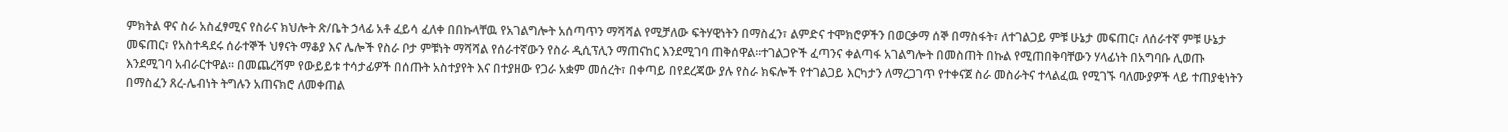ምክትል ዋና ስራ አስፈፃሚና የስራና ክህሎት ጽ/ቤት ኃላፊ አቶ ፈይሳ ፈለቀ በበኩላቸዉ የአገልግሎት አሰጣጥን ማሻሻል የሚቻለው ፍትሃዊነትን በማስፈን፣ ልምድና ተሞክሮዎችን በወርቃማ ሰኞ በማስፋት፣ ለተገልጋይ ምቹ ሁኔታ መፍጠር፣ ለሰራተኛ ምቹ ሁኔታ መፍጠር፣ የአስተዳደሩ ሰራተኞች ህፃናት ማቆያ እና ሌሎች የስራ ቦታ ምቹነት ማሻሻል የሰራተኛውን የስራ ዲሲፕሊን ማጠናከር እንደሚገባ ጠቅሰዋል።ተገልጋዮች ፈጣንና ቀልጣፋ አገልግሎት በመስጠት በኩል የሚጠበቅባቸውን ሃላፊነት በአግባቡ ሊወጡ እንደሚገባ አብራርተዋል። በመጨረሻም የውይይቱ ተሳታፊዎች በሰጡት አስተያየት እና በተያዘው የጋራ አቋም መሰረት፣ በቀጣይ በየደረጃው ያሉ የስራ ክፍሎች የተገልጋይ እርካታን ለማረጋገጥ የተቀናጀ ስራ መስራትና ተላልፈዉ የሚገኙ ባለሙያዎች ላይ ተጠያቂነትን በማስፈን ጸረ-ሌብነት ትግሉን አጠናክሮ ለመቀጠል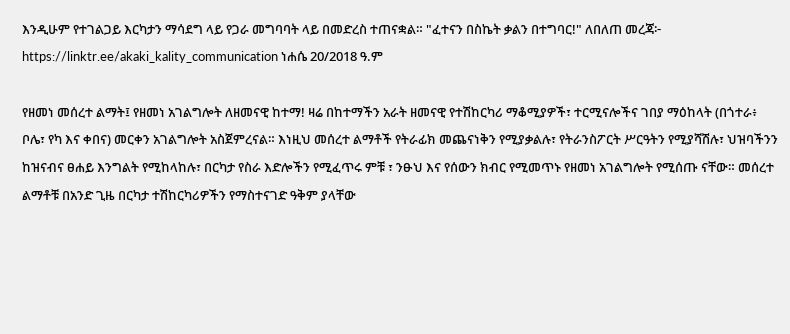እንዲሁም የተገልጋይ እርካታን ማሳደግ ላይ የጋራ መግባባት ላይ በመድረስ ተጠናቋል። "ፈተናን በስኬት ቃልን በተግባር!" ለበለጠ መረጃ፦ https://linktr.ee/akaki_kality_communication ነሐሴ 20/2018 ዓ.ም

የዘመነ መሰረተ ልማት፤ የዘመነ አገልግሎት ለዘመናዊ ከተማ! ዛሬ በከተማችን አራት ዘመናዊ የተሽከርካሪ ማቆሚያዎች፣ ተርሚናሎችና ገበያ ማዕከላት (በጎተራ፥ ቦሌ፣ የካ እና ቀበና) መርቀን አገልግሎት አስጀምረናል። እነዚህ መሰረተ ልማቶች የትራፊክ መጨናነቅን የሚያቃልሉ፣ የትራንስፖርት ሥርዓትን የሚያሻሽሉ፣ ህዝባችንን ከዝናብና ፀሐይ እንግልት የሚከላከሉ፣ በርካታ የስራ እድሎችን የሚፈጥሩ ምቹ ፣ ንፁህ እና የሰውን ክብር የሚመጥኑ የዘመነ አገልግሎት የሚሰጡ ናቸው። መሰረተ ልማቶቹ በአንድ ጊዜ በርካታ ተሽከርካሪዎችን የማስተናገድ ዓቅም ያላቸው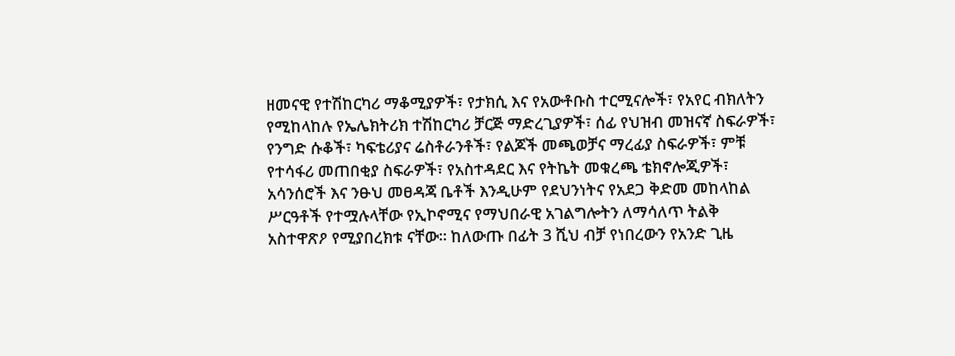ዘመናዊ የተሽከርካሪ ማቆሚያዎች፣ የታክሲ እና የአውቶቡስ ተርሚናሎች፣ የአየር ብክለትን የሚከላከሉ የኤሌክትሪክ ተሽከርካሪ ቻርጅ ማድረጊያዎች፣ ሰፊ የህዝብ መዝናኛ ስፍራዎች፣ የንግድ ሱቆች፣ ካፍቴሪያና ሬስቶራንቶች፣ የልጆች መጫወቻና ማረፊያ ስፍራዎች፣ ምቹ የተሳፋሪ መጠበቂያ ስፍራዎች፣ የአስተዳደር እና የትኬት መቁረጫ ቴክኖሎጂዎች፣ አሳንሰሮች እና ንፁህ መፀዳጃ ቤቶች እንዲሁም የደህንነትና የአደጋ ቅድመ መከላከል ሥርዓቶች የተሟሉላቸው የኢኮኖሚና የማህበራዊ አገልግሎትን ለማሳለጥ ትልቅ አስተዋጽዖ የሚያበረክቱ ናቸው። ከለውጡ በፊት 3 ሺህ ብቻ የነበረውን የአንድ ጊዜ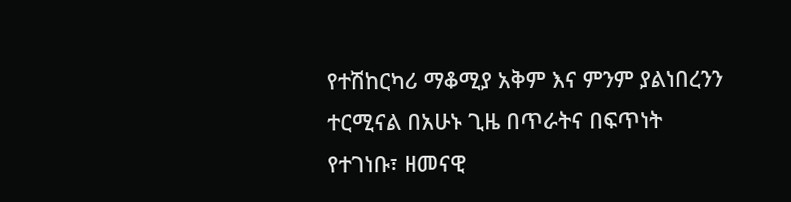የተሽከርካሪ ማቆሚያ አቅም እና ምንም ያልነበረንን ተርሚናል በአሁኑ ጊዜ በጥራትና በፍጥነት የተገነቡ፣ ዘመናዊ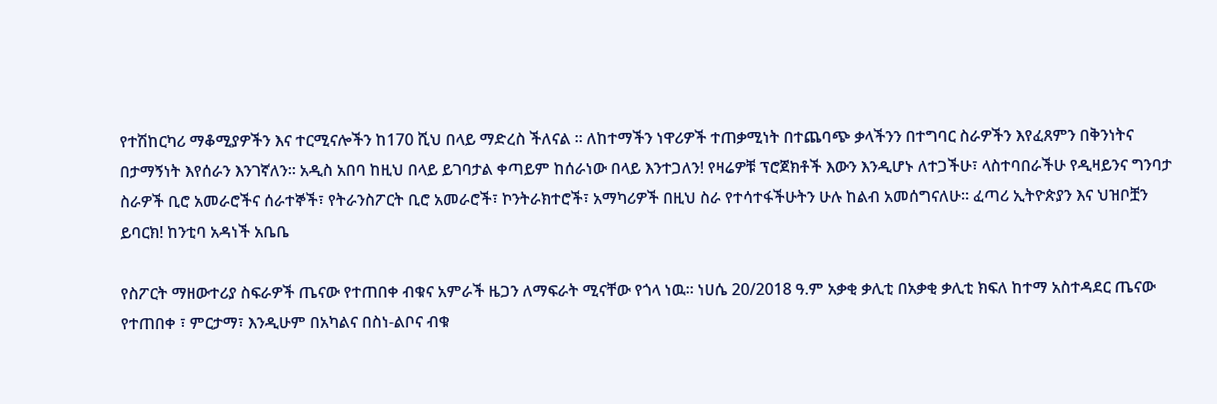የተሽከርካሪ ማቆሚያዎችን እና ተርሚናሎችን ከ170 ሺህ በላይ ማድረስ ችለናል ። ለከተማችን ነዋሪዎች ተጠቃሚነት በተጨባጭ ቃላችንን በተግባር ስራዎችን እየፈጸምን በቅንነትና በታማኝነት እየሰራን እንገኛለን። አዲስ አበባ ከዚህ በላይ ይገባታል ቀጣይም ከሰራነው በላይ እንተጋለን! የዛሬዎቹ ፕሮጀክቶች እውን እንዲሆኑ ለተጋችሁ፣ ላስተባበራችሁ የዲዛይንና ግንባታ ስራዎች ቢሮ አመራሮችና ሰራተኞች፣ የትራንስፖርት ቢሮ አመራሮች፣ ኮንትራክተሮች፣ አማካሪዎች በዚህ ስራ የተሳተፋችሁትን ሁሉ ከልብ አመሰግናለሁ። ፈጣሪ ኢትዮጵያን እና ህዝቦቿን ይባርክ! ከንቲባ አዳነች አቤቤ

የስፖርት ማዘውተሪያ ስፍራዎች ጤናው የተጠበቀ ብቁና አምራች ዜጋን ለማፍራት ሚናቸው የጎላ ነዉ። ነሀሴ 20/2018 ዓ.ም አቃቂ ቃሊቲ በአቃቂ ቃሊቲ ክፍለ ከተማ አስተዳደር ጤናው የተጠበቀ ፣ ምርታማ፣ እንዲሁም በአካልና በስነ-ልቦና ብቁ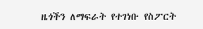ዜጎችን ለማፍራት የተገነቡ የስፖርት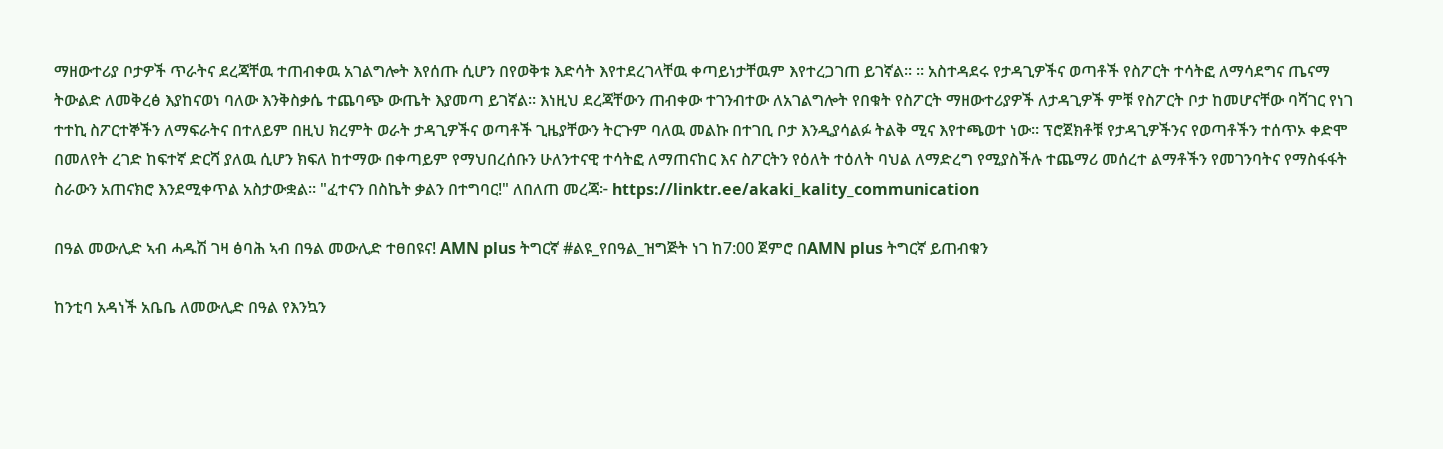ማዘውተሪያ ቦታዎች ጥራትና ደረጃቸዉ ተጠብቀዉ አገልግሎት እየሰጡ ሲሆን በየወቅቱ እድሳት እየተደረገላቸዉ ቀጣይነታቸዉም እየተረጋገጠ ይገኛል። ። አስተዳደሩ የታዳጊዎችና ወጣቶች የስፖርት ተሳትፎ ለማሳደግና ጤናማ ትውልድ ለመቅረፅ እያከናወነ ባለው እንቅስቃሴ ተጨባጭ ውጤት እያመጣ ይገኛል። እነዚህ ደረጃቸውን ጠብቀው ተገንብተው ለአገልግሎት የበቁት የስፖርት ማዘውተሪያዎች ለታዳጊዎች ምቹ የስፖርት ቦታ ከመሆናቸው ባሻገር የነገ ተተኪ ስፖርተኞችን ለማፍራትና በተለይም በዚህ ክረምት ወራት ታዳጊዎችና ወጣቶች ጊዜያቸውን ትርጉም ባለዉ መልኩ በተገቢ ቦታ እንዲያሳልፉ ትልቅ ሚና እየተጫወተ ነው። ፕሮጀክቶቹ የታዳጊዎችንና የወጣቶችን ተሰጥኦ ቀድሞ በመለየት ረገድ ከፍተኛ ድርሻ ያለዉ ሲሆን ክፍለ ከተማው በቀጣይም የማህበረሰቡን ሁለንተናዊ ተሳትፎ ለማጠናከር እና ስፖርትን የዕለት ተዕለት ባህል ለማድረግ የሚያስችሉ ተጨማሪ መሰረተ ልማቶችን የመገንባትና የማስፋፋት ስራውን አጠናክሮ እንደሚቀጥል አስታውቋል። "ፈተናን በስኬት ቃልን በተግባር!" ለበለጠ መረጃ፦ https://linktr.ee/akaki_kality_communication

በዓል መውሊድ ኣብ ሓዱሽ ገዛ ፅባሕ ኣብ በዓል መውሊድ ተፀበዩና! AMN plus ትግርኛ #ልዩ_የበዓል_ዝግጅት ነገ ከ7:00 ጀምሮ በAMN plus ትግርኛ ይጠብቁን

ከንቲባ አዳነች አቤቤ ለመውሊድ በዓል የእንኳን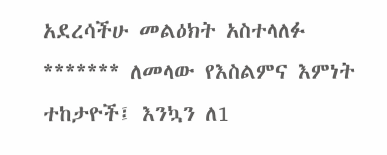አደረሳችሁ መልዕክት አስተላለፉ ******* ለመላው የእስልምና እምነት ተከታዮች፤ እንኳን ለ1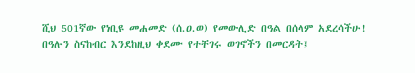ሺህ 501ኛው የነቢዩ መሐመድ (ሰ.ዐ.ወ) የመውሊድ በዓል በሰላም አደረሳችሁ! በዓሉን ስናከብር እንደከዚህ ቀደሙ የተቸገሩ ወገኖችን በመርዳት፤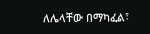ለሌላቸው በማካፈል፣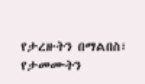የታረዙትን በማልበስ፣ የታመሙትን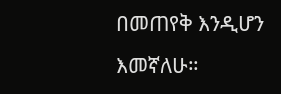በመጠየቅ እንዲሆን እመኛለሁ።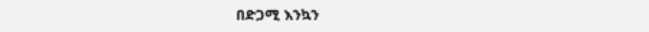በድጋሚ እንኳን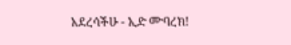አደረሳችሁ - ኢድ ሙባረክ!